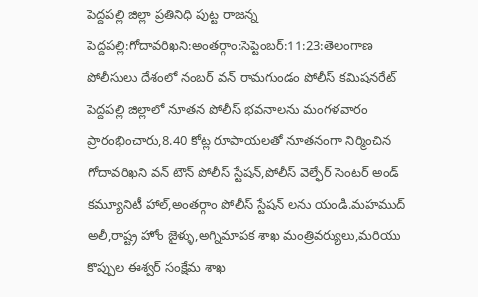పెద్దపల్లి జిల్లా ప్రతినిధి పుట్ట రాజన్న
పెద్దపల్లి:గోదావరిఖని:అంతర్గాం:సెప్టెంబర్:11:23:తెలంగాణ పోలీసులు దేశంలో నంబర్ వన్ రామగుండం పోలీస్ కమిషనరేట్ పెద్దపల్లి జిల్లాలో నూతన పోలీస్ భవనాలను మంగళవారం ప్రారంభించారు,8.40 కోట్ల రూపాయలతో నూతనంగా నిర్మించిన గోదావరిఖని వన్ టౌన్ పోలీస్ స్టేషన్,పోలీస్ వెల్ఫేర్ సెంటర్ అండ్ కమ్యూనిటీ హాల్,అంతర్గాం పోలీస్ స్టేషన్ లను యండి.మహముద్ అలీ,రాష్ట్ర హోం జైళ్ళు,అగ్నిమాపక శాఖ మంత్రివర్యులు,మరియు కొప్పుల ఈశ్వర్ సంక్షేమ శాఖ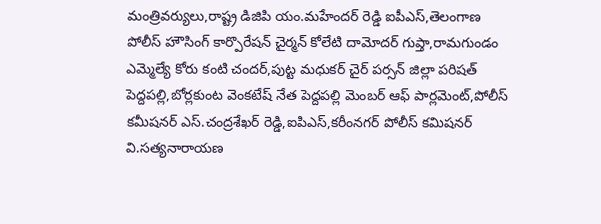మంత్రివర్యులు,రాష్ట్ర డిజిపి యం.మహేందర్ రెడ్డి ఐపీఎస్,తెలంగాణ పోలీస్ హౌసింగ్ కార్పొరేషన్ చైర్మన్ కోలేటి దామోదర్ గుప్తా,రామగుండం ఎమ్మెల్యే కోరు కంటి చందర్,పుట్ట మధుకర్ చైర్ పర్సన్ జిల్లా పరిషత్ పెద్దపల్లి,బోర్లకుంట వెంకటేష్ నేత పెద్దపల్లి మెంబర్ ఆఫ్ పార్లమెంట్,పోలీస్ కమీషనర్ ఎస్.చంద్రశేఖర్ రెడ్డి,ఐపిఎస్,కరీంనగర్ పోలీస్ కమిషనర్ వి.సత్యనారాయణ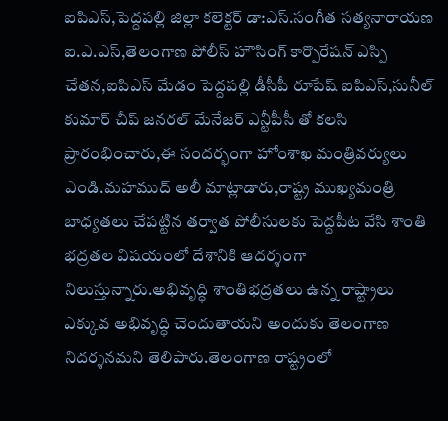ఐపిఎస్,పెద్దపల్లి జిల్లా కలెక్టర్ డా:ఎస్.సంగీత సత్యనారాయణ ఐ.ఎ.ఎస్,తెలంగాణ పోలీస్ హౌసింగ్ కార్పొరేషన్ ఎస్పి చేతన,ఐపిఎస్ మేడం పెద్దపల్లి డీసీపీ రూపేష్ ఐపిఎస్,సునీల్ కుమార్ చీప్ జనరల్ మేనేజర్ ఎన్టీపీసీ తో కలసి ప్రారంభించారు,ఈ సందర్భంగా హోంశాఖ మంత్రివర్యులు ఎండి.మహముద్ అలీ మాట్లాడారు,రాష్ట్ర ముఖ్యమంత్రి బాధ్యతలు చేపట్టిన తర్వాత పోలీసులకు పెద్దపీట వేసి శాంతి భద్రతల విషయంలో దేశానికి ఆదర్శంగా నిలుస్తున్నారు.అభివృద్ధి శాంతిభద్రతలు ఉన్న రాష్ట్రాలు ఎక్కువ అభివృద్ధి చెందుతాయని అందుకు తెలంగాణ నిదర్శనమని తెలిపారు.తెలంగాణ రాష్ట్రంలో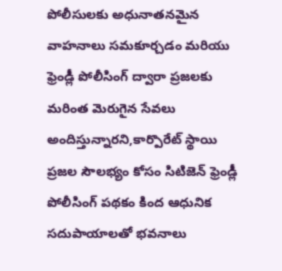పోలీసులకు అధునాతనమైన వాహనాలు సమకూర్చడం మరియు ఫ్రెండ్లీ పోలీసింగ్ ద్వారా ప్రజలకు మరింత మెరుగైన సేవలు అందిస్తున్నారని,కార్పొరేట్ స్థాయి ప్రజల సౌలభ్యం కోసం సిటిజెన్ ఫ్రెండ్లీ పోలీసింగ్ పథకం కింద ఆధునిక సదుపాయాలతో భవనాలు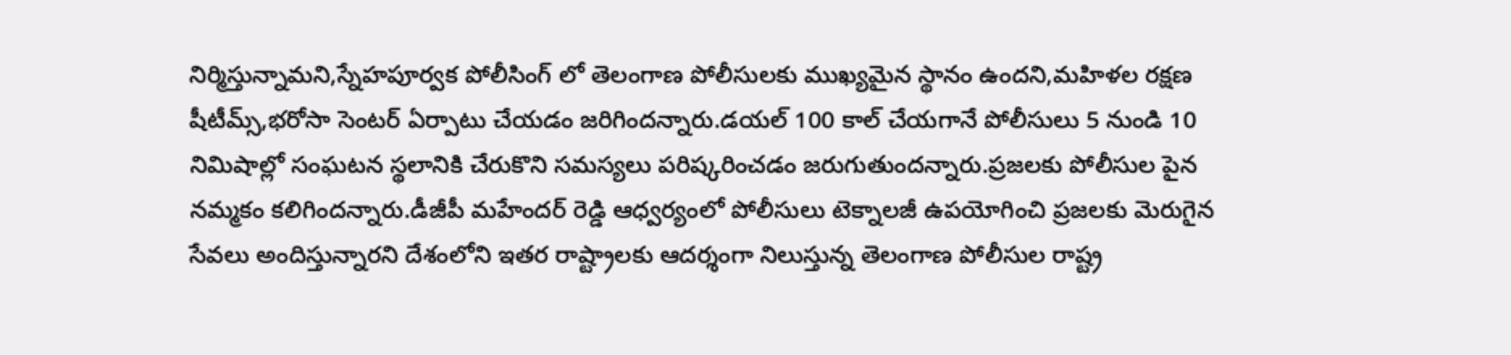నిర్మిస్తున్నామని,స్నేహపూర్వక పోలీసింగ్ లో తెలంగాణ పోలీసులకు ముఖ్యమైన స్థానం ఉందని,మహిళల రక్షణ షీటీమ్స్,భరోసా సెంటర్ ఏర్పాటు చేయడం జరిగిందన్నారు.డయల్ 100 కాల్ చేయగానే పోలీసులు 5 నుండి 10 నిమిషాల్లో సంఘటన స్థలానికి చేరుకొని సమస్యలు పరిష్కరించడం జరుగుతుందన్నారు.ప్రజలకు పోలీసుల పైన నమ్మకం కలిగిందన్నారు.డీజీపీ మహేందర్ రెడ్డి ఆధ్వర్యంలో పోలీసులు టెక్నాలజీ ఉపయోగించి ప్రజలకు మెరుగైన సేవలు అందిస్తున్నారని దేశంలోని ఇతర రాష్ట్రాలకు ఆదర్శంగా నిలుస్తున్న తెలంగాణ పోలీసుల రాష్ట్ర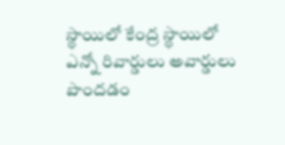స్థాయిలో కేంద్ర స్థాయిలో ఎన్నో రివార్డులు అవార్డులు పొందడం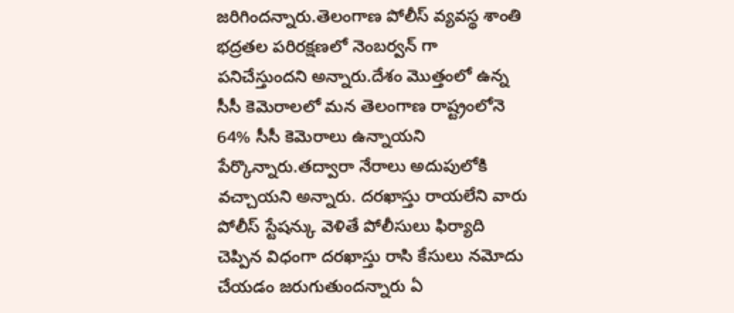జరిగిందన్నారు.తెలంగాణ పోలీస్ వ్యవస్థ శాంతి భద్రతల పరిరక్షణలో నెంబర్వన్ గా పనిచేస్తుందని అన్నారు.దేశం మొత్తంలో ఉన్న సీసీ కెమెరాలలో మన తెలంగాణ రాష్ట్రంలోనె 64% సీసీ కెమెరాలు ఉన్నాయని పేర్కొన్నారు.తద్వారా నేరాలు అదుపులోకి వచ్చాయని అన్నారు. దరఖాస్తు రాయలేని వారు పోలీస్ స్టేషన్కు వెళితే పోలీసులు ఫిర్యాది చెప్పిన విధంగా దరఖాస్తు రాసి కేసులు నమోదు చేయడం జరుగుతుందన్నారు ఏ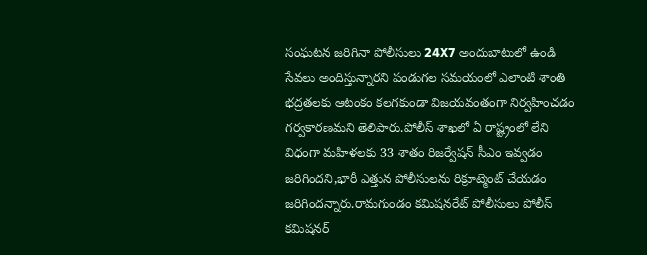సంఘటన జరిగినా పోలీసులు 24X7 అందుబాటులో ఉండి సేవలు అందిస్తున్నారని పండుగల సమయంలో ఎలాంటి శాంతి భద్రతలకు ఆటంకం కలగకుండా విజయవంతంగా నిర్వహించడం గర్వకారణమని తెలిపారు.పోలీస్ శాఖలో ఏ రాష్ట్రంలో లేని విధంగా మహిళలకు 33 శాతం రిజర్వేషన్ సీఎం ఇవ్వడం జరిగిందని,భారీ ఎత్తున పోలీసులను రిక్రూట్మెంట్ చేయడం జరిగిందన్నారు.రామగుండం కమిషనరేట్ పోలీసులు పోలీస్ కమిషనర్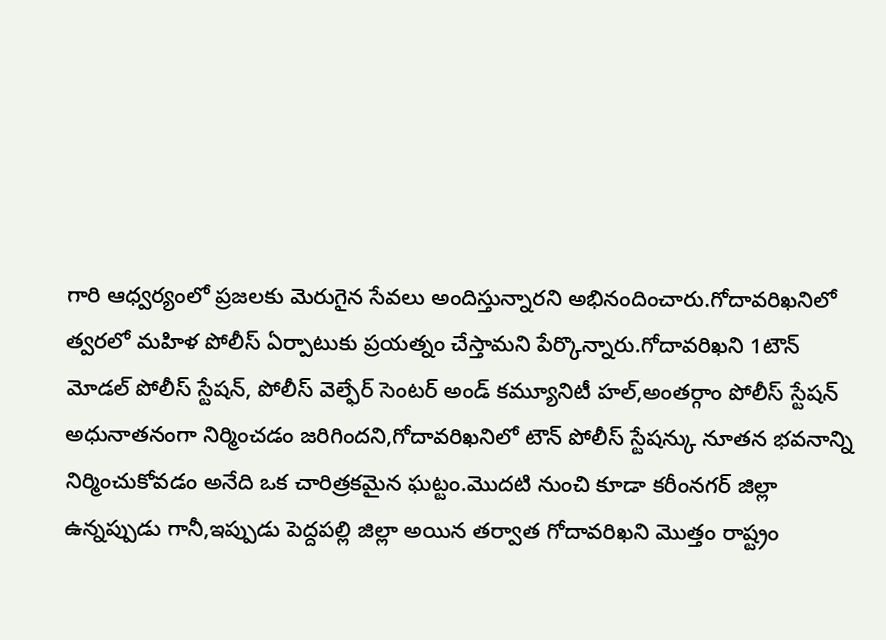గారి ఆధ్వర్యంలో ప్రజలకు మెరుగైన సేవలు అందిస్తున్నారని అభినందించారు.గోదావరిఖనిలో త్వరలో మహిళ పోలీస్ ఏర్పాటుకు ప్రయత్నం చేస్తామని పేర్కొన్నారు.గోదావరిఖని 1టౌన్ మోడల్ పోలీస్ స్టేషన్, పోలీస్ వెల్ఫేర్ సెంటర్ అండ్ కమ్యూనిటీ హల్,అంతర్గాం పోలీస్ స్టేషన్ అధునాతనంగా నిర్మించడం జరిగిందని,గోదావరిఖనిలో టౌన్ పోలీస్ స్టేషన్కు నూతన భవనాన్ని నిర్మించుకోవడం అనేది ఒక చారిత్రకమైన ఘట్టం.మొదటి నుంచి కూడా కరీంనగర్ జిల్లా ఉన్నప్పుడు గానీ,ఇప్పుడు పెద్దపల్లి జిల్లా అయిన తర్వాత గోదావరిఖని మొత్తం రాష్ట్రం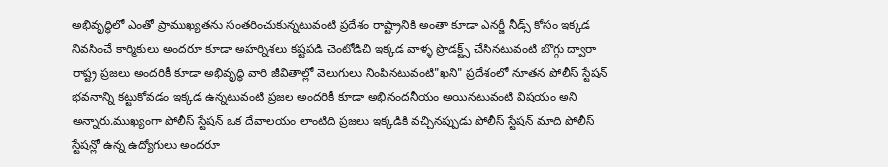అభివృద్ధిలో ఎంతో ప్రాముఖ్యతను సంతరించుకున్నటువంటి ప్రదేశం రాష్ట్రానికి అంతా కూడా ఎనర్జీ నీడ్స్ కోసం ఇక్కడ నివసించే కార్మికులు అందరూ కూడా అహర్నిశలు కష్టపడి చెంటోడిచి ఇక్కడ వాళ్ళ ప్రొడక్ట్స్ చేసినటువంటి బొగ్గు ద్వారా రాష్ట్ర ప్రజలు అందరికీ కూడా అభివృద్ధి వారి జీవితాల్లో వెలుగులు నింపినటువంటి"ఖని" ప్రదేశంలో నూతన పోలీస్ స్టేషన్ భవనాన్ని కట్టుకోవడం ఇక్కడ ఉన్నటువంటి ప్రజల అందరికీ కూడా అభినందనీయం అయినటువంటి విషయం అని అన్నారు.ముఖ్యంగా పోలీస్ స్టేషన్ ఒక దేవాలయం లాంటిది ప్రజలు ఇక్కడికి వచ్చినప్పుడు పోలీస్ స్టేషన్ మాది పోలీస్ స్టేషన్లో ఉన్న ఉద్యోగులు అందరూ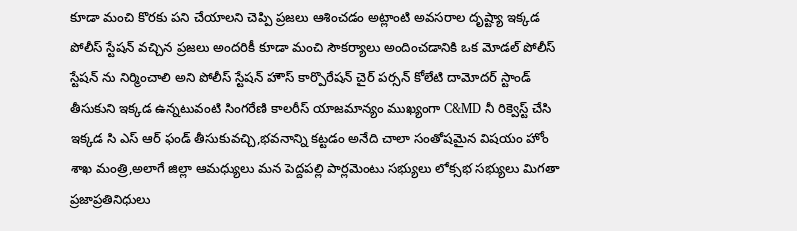కూడా మంచి కొరకు పని చేయాలని చెప్పి ప్రజలు ఆశించడం అట్లాంటి అవసరాల దృష్ట్యా ఇక్కడ పోలీస్ స్టేషన్ వచ్చిన ప్రజలు అందరికీ కూడా మంచి సౌకర్యాలు అందించడానికి ఒక మోడల్ పోలీస్ స్టేషన్ ను నిర్మించాలి అని పోలీస్ స్టేషన్ హౌస్ కార్పొరేషన్ చైర్ పర్సన్ కోలేటి దామోదర్ స్టాండ్ తీసుకుని ఇక్కడ ఉన్నటువంటి సింగరేణి కాలరీస్ యాజమాన్యం ముఖ్యంగా C&MD నీ రిక్వెస్ట్ చేసి ఇక్కడ సి ఎస్ ఆర్ ఫండ్ తీసుకువచ్చి,భవనాన్ని కట్టడం అనేది చాలా సంతోషమైన విషయం హోం శాఖ మంత్రి,అలాగే జిల్లా ఆమధ్యులు మన పెద్దపల్లి పార్లమెంటు సభ్యులు లోక్సభ సభ్యులు మిగతా ప్రజాప్రతినిధులు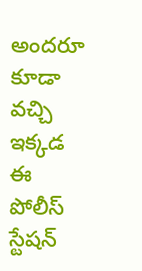అందరూ కూడా వచ్చి ఇక్కడ ఈ పోలీస్ స్టేషన్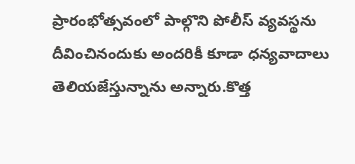ప్రారంభోత్సవంలో పాల్గొని పోలీస్ వ్యవస్థను దీవించినందుకు అందరికీ కూడా ధన్యవాదాలు తెలియజేస్తున్నాను అన్నారు.కొత్త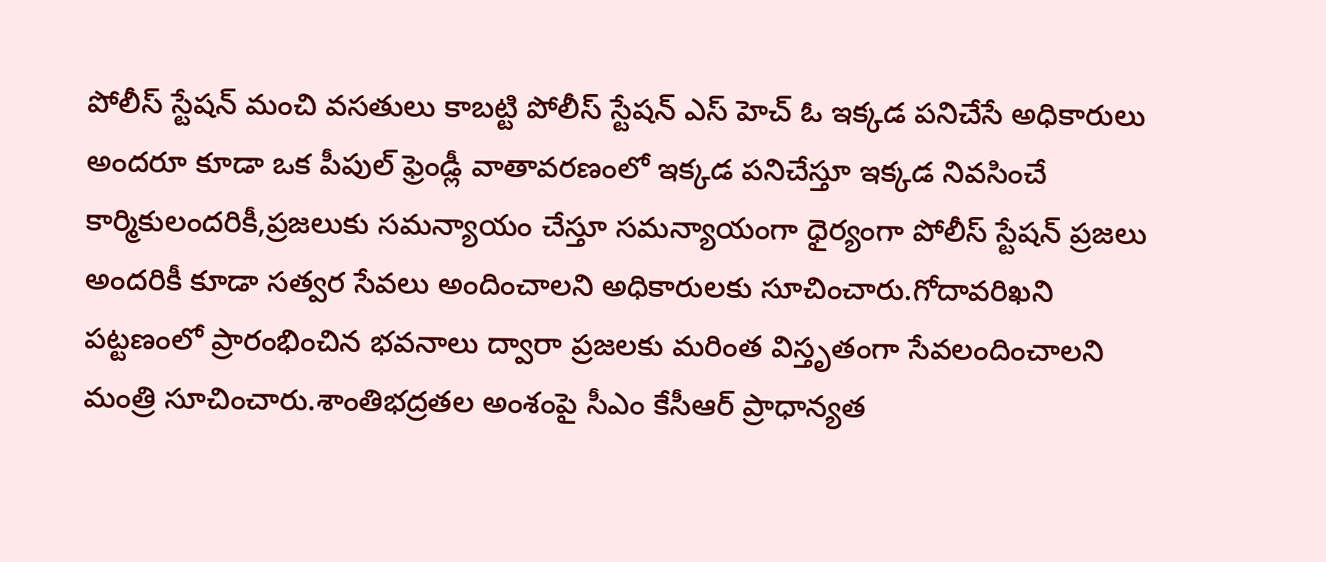పోలీస్ స్టేషన్ మంచి వసతులు కాబట్టి పోలీస్ స్టేషన్ ఎస్ హెచ్ ఓ ఇక్కడ పనిచేసే అధికారులు అందరూ కూడా ఒక పీపుల్ ఫ్రెండ్లీ వాతావరణంలో ఇక్కడ పనిచేస్తూ ఇక్కడ నివసించే కార్మికులందరికీ,ప్రజలుకు సమన్యాయం చేస్తూ సమన్యాయంగా ధైర్యంగా పోలీస్ స్టేషన్ ప్రజలు అందరికీ కూడా సత్వర సేవలు అందించాలని అధికారులకు సూచించారు.గోదావరిఖని పట్టణంలో ప్రారంభించిన భవనాలు ద్వారా ప్రజలకు మరింత విస్తృతంగా సేవలందించాలని మంత్రి సూచించారు.శాంతిభద్రతల అంశంపై సీఎం కేసీఆర్ ప్రాధాన్యత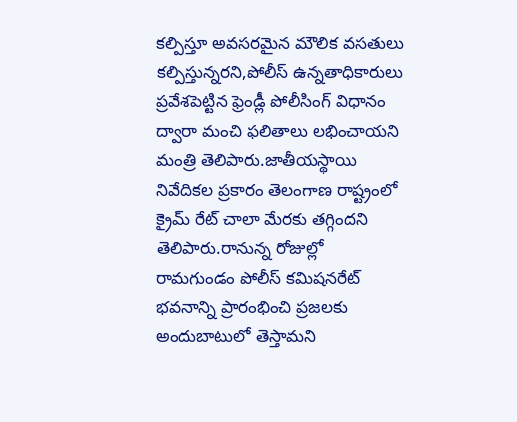కల్పిస్తూ అవసరమైన మౌలిక వసతులు కల్పిస్తున్నరని,పోలీస్ ఉన్నతాధికారులు ప్రవేశపెట్టిన ఫ్రెండ్లీ పోలీసింగ్ విధానం ద్వారా మంచి ఫలితాలు లభించాయని మంత్రి తెలిపారు.జాతీయస్థాయి నివేదికల ప్రకారం తెలంగాణ రాష్ట్రంలో క్రైమ్ రేట్ చాలా మేరకు తగ్గిందని తెలిపారు.రానున్న రోజుల్లో రామగుండం పోలీస్ కమిషనరేట్ భవనాన్ని ప్రారంభించి ప్రజలకు అందుబాటులో తెస్తామని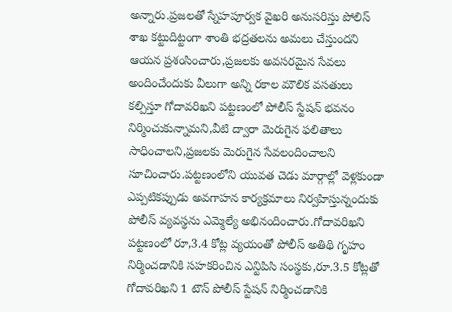అన్నారు.ప్రజలతో స్నేహపూర్వక వైఖరి అనుసరిస్తు పోలిస్ శాఖ కట్టుదిట్టంగా శాంతి భద్రతలను అమలు చేస్తుందని ఆయన ప్రశంసించారు,ప్రజలకు అవసరమైన సేవలు అందించేందుకు వీలుగా అన్ని రకాల మౌలిక వసతులు కల్పిస్తూ గోదావరిఖని పట్టణంలో పోలీస్ స్టేషన్ భవనం నిర్మించుకున్నామని,వీటి ద్వారా మెరుగైన ఫలితాలు సాధించాలని,ప్రజలకు మెరుగైన సేవలందించాలని సూచించారు.పట్టణంలోని యువత చెడు మార్గాల్లో వెళ్లకుండా ఎప్పటికప్పుడు అవగాహన కార్యక్రమాలు నిర్వహిస్తున్నందుకు పోలీస్ వ్యవస్థను ఎమ్మెల్యే అభినందించారు.గోదావరిఖని పట్టణంలో రూ,3.4 కోట్ల వ్యయంతో పోలీస్ అతిథి గృహం నిర్మించడానికి సహకరించిన ఎన్టిపిసి సంస్థకు,రూ.3.5 కోట్లతో గోదావరిఖని 1 టౌన్ పోలీస్ స్టేషన్ నిర్మించడానికి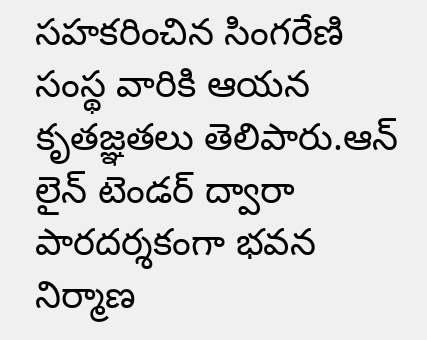సహకరించిన సింగరేణి సంస్థ వారికి ఆయన కృతజ్ఞతలు తెలిపారు.ఆన్ లైన్ టెండర్ ద్వారా పారదర్శకంగా భవన నిర్మాణ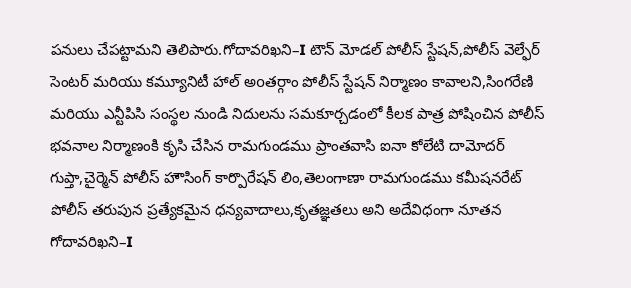పనులు చేపట్టామని తెలిపారు.గోదావరిఖని–I టౌన్ మోడల్ పోలీస్ స్టేషన్,పోలీస్ వెల్ఫేర్ సెంటర్ మరియు కమ్యూనిటీ హాల్ అoతర్గాం పోలీస్ స్టేషన్ నిర్మాణం కావాలని,సింగరేణి మరియు ఎన్టీపిసి సంస్థల నుండి నిదులను సమకూర్చడంలో కీలక పాత్ర పోషించిన పోలీస్ భవనాల నిర్మాణంకి కృసి చేసిన రామగుండము ప్రాంతవాసి ఐనా కోలేటి దామోదర్ గుప్తా,చైర్మెన్ పోలీస్ హౌసింగ్ కార్పొరేషన్ లిం,తెలంగాణా రామగుండము కమీషనరేట్ పోలీస్ తరుపున ప్రత్యేకమైన ధన్యవాదాలు,కృతజ్ఞతలు అని అదేవిధంగా నూతన గోదావరిఖని–I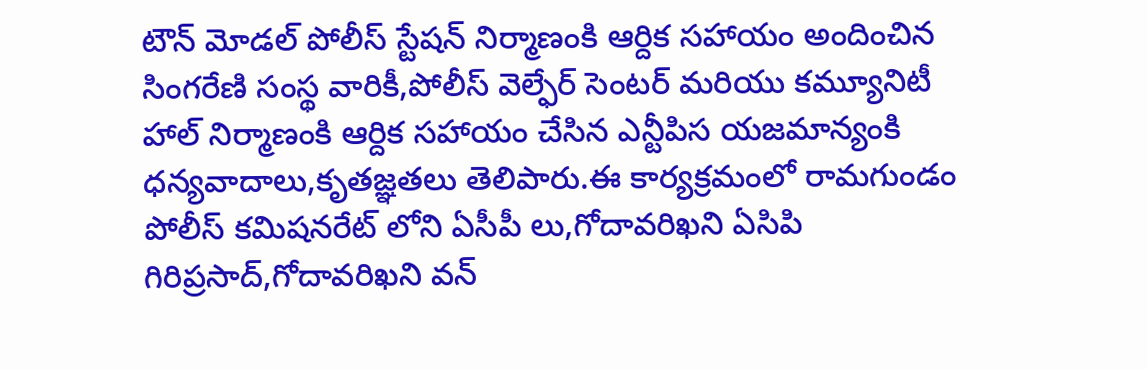టౌన్ మోడల్ పోలీస్ స్టేషన్ నిర్మాణంకి ఆర్దిక సహాయం అందించిన సింగరేణి సంస్థ వారికీ,పోలీస్ వెల్ఫేర్ సెంటర్ మరియు కమ్యూనిటీ హాల్ నిర్మాణంకి ఆర్దిక సహాయం చేసిన ఎన్టీపిస యజమాన్యంకి ధన్యవాదాలు,కృతజ్ఞతలు తెలిపారు.ఈ కార్యక్రమంలో రామగుండం పోలీస్ కమిషనరేట్ లోని ఏసీపీ లు,గోదావరిఖని ఏసిపి గిరిప్రసాద్,గోదావరిఖని వన్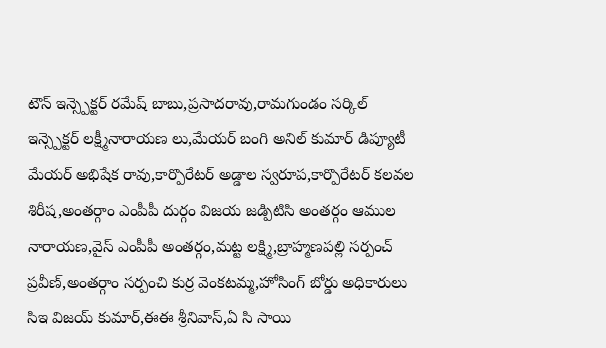టౌన్ ఇన్స్పెక్టర్ రమేష్ బాబు,ప్రసాదరావు,రామగుండం సర్కిల్ ఇన్స్పెక్టర్ లక్ష్మీనారాయణ లు,మేయర్ బంగి అనిల్ కుమార్ డిప్యూటీ మేయర్ అభిషేక రావు,కార్పొరేటర్ అడ్డాల స్వరూప,కార్పొరేటర్ కలవల శిరీష,అంతర్గాం ఎంపీపీ దుర్గం విజయ జడ్పిటిసి అంతర్గం ఆముల నారాయణ,వైస్ ఎంపీపీ అంతర్గం,మట్ట లక్ష్మి,బ్రాహ్మణపల్లి సర్పంచ్ ప్రవీణ్,అంతర్గాం సర్పంచి కుర్ర వెంకటమ్మ,హోసింగ్ బోర్డు అధికారులు సిఇ విజయ్ కుమార్,ఈఈ శ్రీనివాస్,ఏ సి సాయి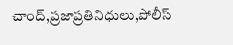చాంద్,ప్రజాప్రతినిధులు,పోలీస్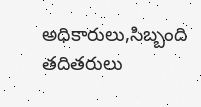అధికారులు,సిబ్బంది తదితరులు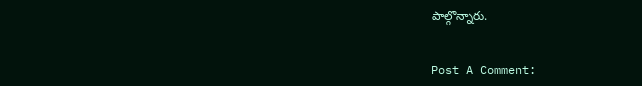పాల్గొన్నారు.


Post A Comment: